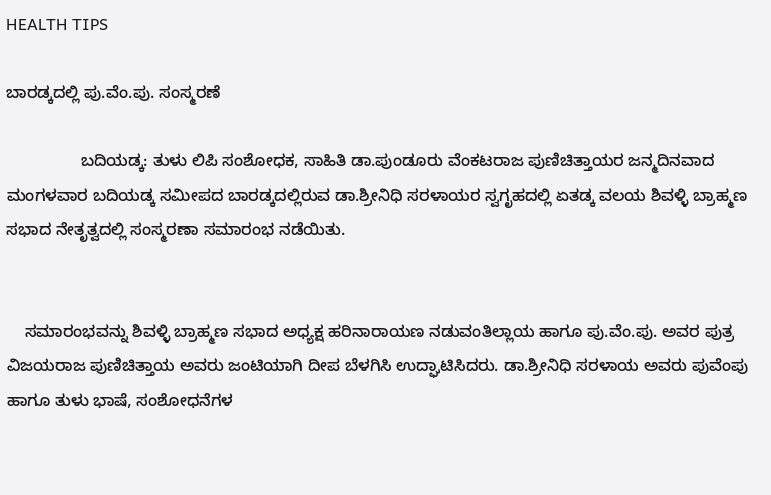HEALTH TIPS

ಬಾರಡ್ಕದಲ್ಲಿ ಪು.ವೆಂ.ಪು. ಸಂಸ್ಮರಣೆ

                ಬದಿಯಡ್ಕ: ತುಳು ಲಿಪಿ ಸಂಶೋಧಕ, ಸಾಹಿತಿ ಡಾ.ಪುಂಡೂರು ವೆಂಕಟರಾಜ ಪುಣಿಚಿತ್ತಾಯರ ಜನ್ಮದಿನವಾದ ಮಂಗಳವಾರ ಬದಿಯಡ್ಕ ಸಮೀಪದ ಬಾರಡ್ಕದಲ್ಲಿರುವ ಡಾ.ಶ್ರೀನಿಧಿ ಸರಳಾಯರ ಸ್ವಗೃಹದಲ್ಲಿ ಏತಡ್ಕ ವಲಯ ಶಿವಳ್ಳಿ ಬ್ರಾಹ್ಮಣ ಸಭಾದ ನೇತೃತ್ವದಲ್ಲಿ ಸಂಸ್ಮರಣಾ ಸಮಾರಂಭ ನಡೆಯಿತು.


    ಸಮಾರಂಭವನ್ನು ಶಿವಳ್ಳಿ ಬ್ರಾಹ್ಮಣ ಸಭಾದ ಅಧ್ಯಕ್ಷ ಹರಿನಾರಾಯಣ ನಡುವಂತಿಲ್ಲಾಯ ಹಾಗೂ ಪು.ವೆಂ.ಪು. ಅವರ ಪುತ್ರ ವಿಜಯರಾಜ ಪುಣಿಚಿತ್ತಾಯ ಅವರು ಜಂಟಿಯಾಗಿ ದೀಪ ಬೆಳಗಿಸಿ ಉದ್ಘಾಟಿಸಿದರು. ಡಾ.ಶ್ರೀನಿಧಿ ಸರಳಾಯ ಅವರು ಪುವೆಂಪು ಹಾಗೂ ತುಳು ಭಾಷೆ, ಸಂಶೋಧನೆಗಳ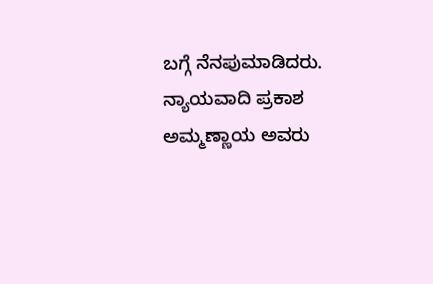ಬಗ್ಗೆ ನೆನಪುಮಾಡಿದರು. ನ್ಯಾಯವಾದಿ ಪ್ರಕಾಶ ಅಮ್ಮಣ್ಣಾಯ ಅವರು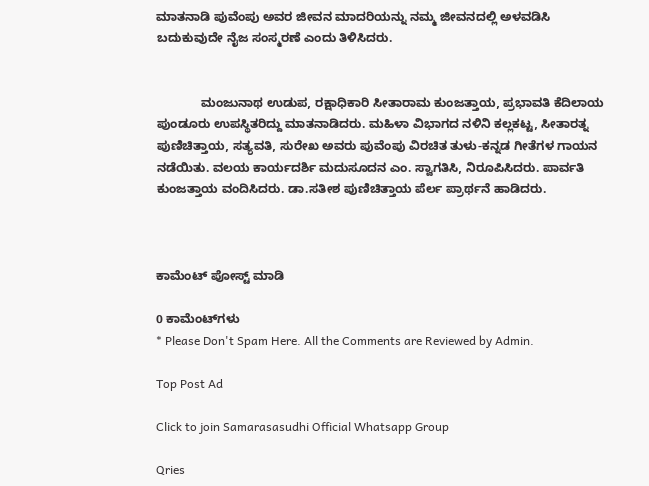ಮಾತನಾಡಿ ಪುವೆಂಪು ಅವರ ಜೀವನ ಮಾದರಿಯನ್ನು ನಮ್ಮ ಜೀವನದಲ್ಲಿ ಅಳವಡಿಸಿ ಬದುಕುವುದೇ ನೈಜ ಸಂಸ್ಮರಣೆ ಎಂದು ತಿಳಿಸಿದರು.


             ಮಂಜುನಾಥ ಉಡುಪ, ರಕ್ಷಾಧಿಕಾರಿ ಸೀತಾರಾಮ ಕುಂಜತ್ತಾಯ, ಪ್ರಭಾವತಿ ಕೆದಿಲಾಯ ಪುಂಡೂರು ಉಪಸ್ಥಿತರಿದ್ದು ಮಾತನಾಡಿದರು. ಮಹಿಳಾ ವಿಭಾಗದ ನಳಿನಿ ಕಲ್ಲಕಟ್ಟ, ಸೀತಾರತ್ನ ಪುಣಿಚಿತ್ತಾಯ, ಸತ್ಯವತಿ, ಸುರೇಖ ಅವರು ಪುವೆಂಪು ವಿರಚಿತ ತುಳು-ಕನ್ನಡ ಗೀತೆಗಳ ಗಾಯನ ನಡೆಯಿತು. ವಲಯ ಕಾರ್ಯದರ್ಶಿ ಮದುಸೂದನ ಎಂ. ಸ್ವಾಗತಿಸಿ, ನಿರೂಪಿಸಿದರು. ಪಾರ್ವತಿ ಕುಂಜತ್ತಾಯ ವಂದಿಸಿದರು. ಡಾ.ಸತೀಶ ಪುಣಿಚಿತ್ತಾಯ ಪೆರ್ಲ ಪ್ರಾರ್ಥನೆ ಹಾಡಿದರು.



ಕಾಮೆಂಟ್‌‌ ಪೋಸ್ಟ್‌ ಮಾಡಿ

0 ಕಾಮೆಂಟ್‌ಗಳು
* Please Don't Spam Here. All the Comments are Reviewed by Admin.

Top Post Ad

Click to join Samarasasudhi Official Whatsapp Group

Qries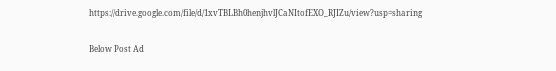https://drive.google.com/file/d/1xvTBLBh0henjhvlJCaNItofEXO_RJIZu/view?usp=sharing

Below Post Ad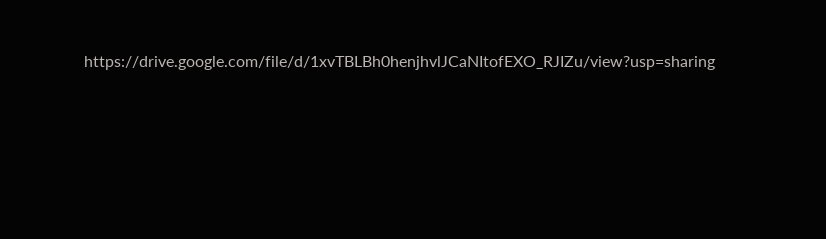https://drive.google.com/file/d/1xvTBLBh0henjhvlJCaNItofEXO_RJIZu/view?usp=sharing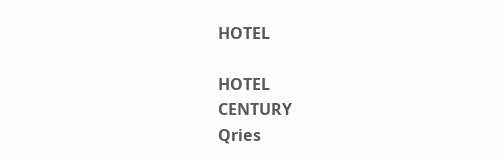HOTEL

HOTEL
CENTURY
Qries